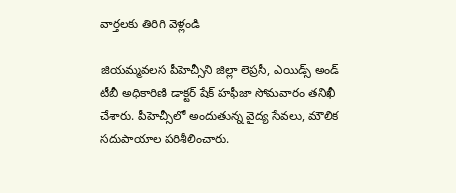వార్తలకు తిరిగి వెళ్లండి

జియమ్మవలస పీహెచ్సీని జిల్లా లెప్రసీ, ఎయిడ్స్ అండ్ టీబీ అధికారిణి డాక్టర్ షేక్ హఫీజా సోమవారం తనిఖీ చేశారు. పీహెచ్సీలో అందుతున్న వైద్య సేవలు, మౌలిక సదుపాయాల పరిశీలించారు.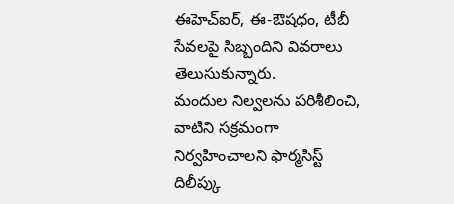ఈహెచ్ఐర్, ఈ-ఔషధం, టీబీ సేవలపై సిబ్బందిని వివరాలు తెలుసుకున్నారు.
మందుల నిల్వలను పరిశీలించి, వాటిని సక్రమంగా నిర్వహించాలని ఫార్మసిస్ట్ దిలీప్కు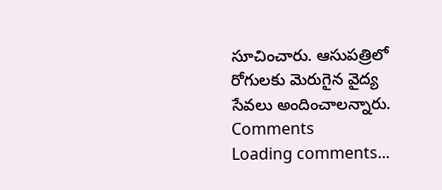సూచించారు. ఆసుపత్రిలో రోగులకు మెరుగైన వైద్య సేవలు అందించాలన్నారు.
Comments
Loading comments...